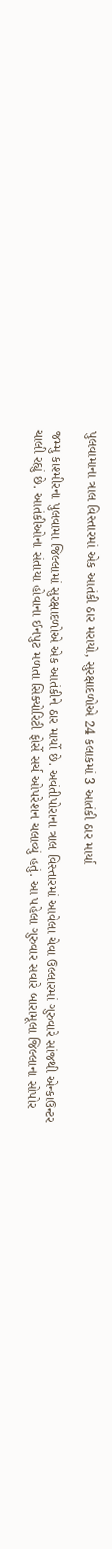પુલવામાના ત્રાલ વિસ્તારમાં એક આતંકી ઠાર મરાયો, સુરક્ષાદળોએ 24 કલાકમાં 3 આતંકી ઠાર માર્યા

જમ્મુ કાશ્મીરના પુલવામા જિલ્લામાં સુરક્ષાદળોએ એક આતંકીને ઠાર માર્યો છે. અવંતીપોરાના ત્રાલ વિસ્તારમાં આવેલા ચેવા ઉલ્લારમાં ગુરુવારે સાંજથી એન્કાઉન્ટર ચાલી રહ્યું છે. આતંકીઓના સંતાયા હોવાના ઈનપુટ મળતા સિક્યોરિટી ફોર્સે સર્ચ ઓપરેશન ચલાવ્યું હતું. આ પહેલા ગુરુવાર સવારે બારામૂલા જિલ્લાના સોપોર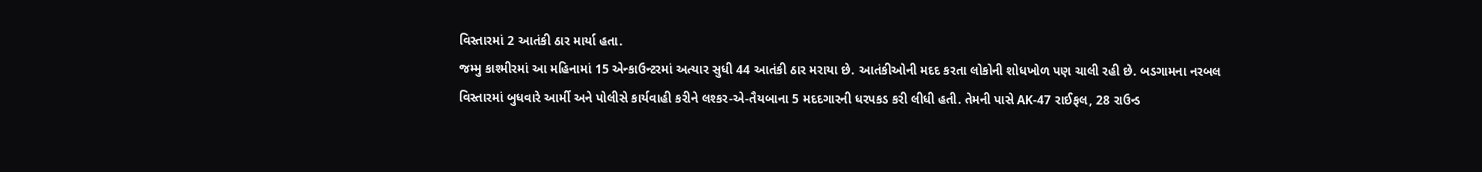વિસ્તારમાં 2 આતંકી ઠાર માર્યા હતા.
જમ્મુ કાશ્મીરમાં આ મહિનામાં 15 એન્કાઉન્ટરમાં અત્યાર સુધી 44 આતંકી ઠાર મરાયા છે. આતંકીઓની મદદ કરતા લોકોની શોધખોળ પણ ચાલી રહી છે. બડગામના નરબલ વિસ્તારમાં બુધવારે આર્મી અને પોલીસે કાર્યવાહી કરીને લશ્કર-એ-તૈયબાના 5 મદદગારની ધરપકડ કરી લીધી હતી. તેમની પાસે AK-47 રાઈફલ, 28 રાઉન્ડ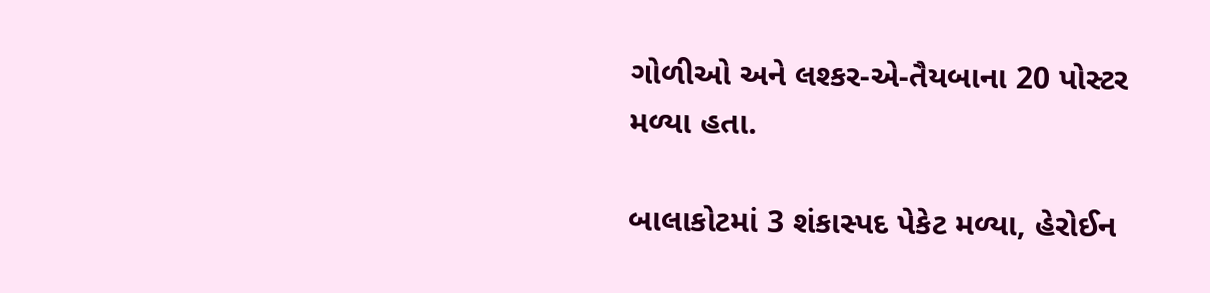ગોળીઓ અને લશ્કર-એ-તૈયબાના 20 પોસ્ટર મળ્યા હતા.

બાલાકોટમાં 3 શંકાસ્પદ પેકેટ મળ્યા, હેરોઈન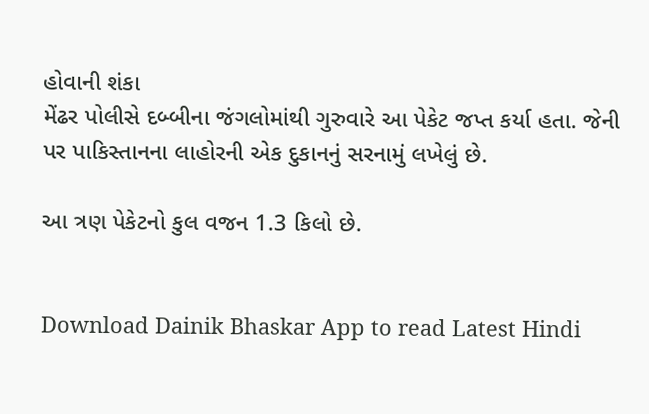હોવાની શંકા
મેંઢર પોલીસે દબ્બીના જંગલોમાંથી ગુરુવારે આ પેકેટ જપ્ત કર્યા હતા. જેની પર પાકિસ્તાનના લાહોરની એક દુકાનનું સરનામું લખેલું છે.

આ ત્રણ પેકેટનો કુલ વજન 1.3 કિલો છે.


Download Dainik Bhaskar App to read Latest Hindi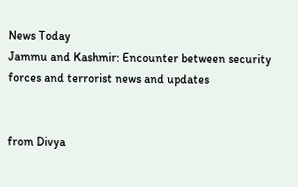News Today
Jammu and Kashmir: Encounter between security forces and terrorist news and updates


from Divya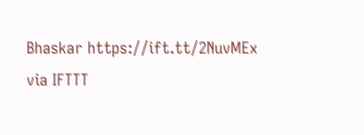Bhaskar https://ift.tt/2NuvMEx
via IFTTT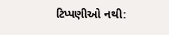ટિપ્પણીઓ નથી: